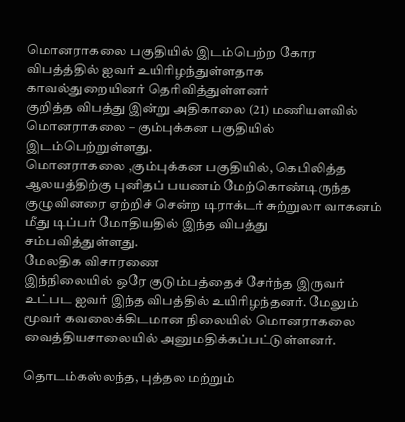மொனராகலை பகுதியில் இடம்பெற்ற கோர விபத்த்தில் ஐவர் உயிரிழந்துள்ளதாக காவல்துறையினர் தெரிவித்துள்ளனர்
குறித்த விபத்து இன்று அதிகாலை (21) மணியளவில் மொனராகலை – கும்புக்கன பகுதியில் இடம்பெற்றுள்ளது.
மொனராகலை ,கும்புக்கன பகுதியில், கெபிலித்த ஆலயத்திற்கு புனிதப் பயணம் மேற்கொண்டிருந்த குழுவினரை ஏற்றிச் சென்ற டிராக்டர் சுற்றுலா வாகனம் மீது டிப்பர் மோதியதில் இந்த விபத்து சம்பவித்துள்ளது.
மேலதிக விசாரணை
இந்நிலையில் ஒரே குடும்பத்தைச் சேர்ந்த இருவர் உட்பட ஐவர் இந்த விபத்தில் உயிரிழந்தனர். மேலும் மூவர் கவலைக்கிடமான நிலையில் மொனராகலை வைத்தியசாலையில் அனுமதிக்கப்பட்டுள்ளனர்.

தொடம்கஸ்லந்த, புத்தல மற்றும்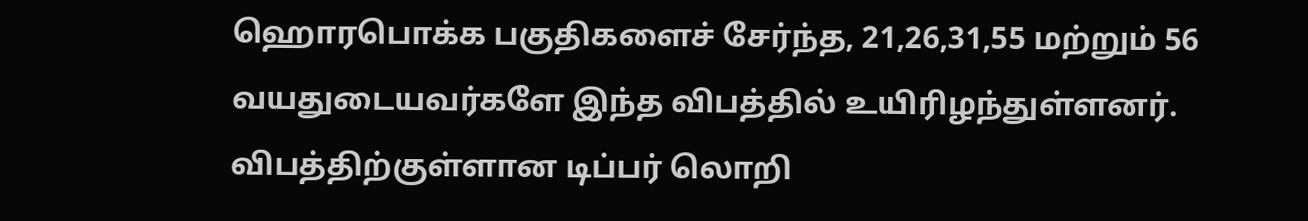ஹொரபொக்க பகுதிகளைச் சேர்ந்த, 21,26,31,55 மற்றும் 56 வயதுடையவர்களே இந்த விபத்தில் உயிரிழந்துள்ளனர்.
விபத்திற்குள்ளான டிப்பர் லொறி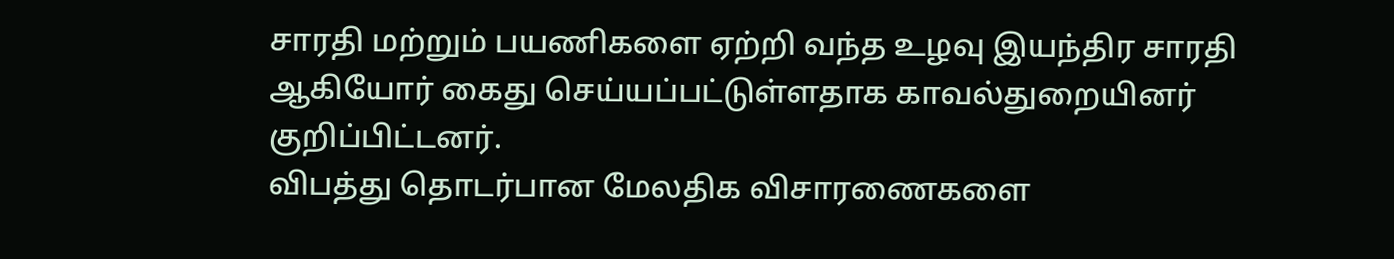சாரதி மற்றும் பயணிகளை ஏற்றி வந்த உழவு இயந்திர சாரதி ஆகியோர் கைது செய்யப்பட்டுள்ளதாக காவல்துறையினர் குறிப்பிட்டனர்.
விபத்து தொடர்பான மேலதிக விசாரணைகளை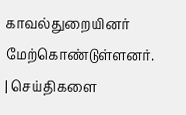காவல்துறையினர் மேற்கொண்டுள்ளனர்.
| செய்திகளை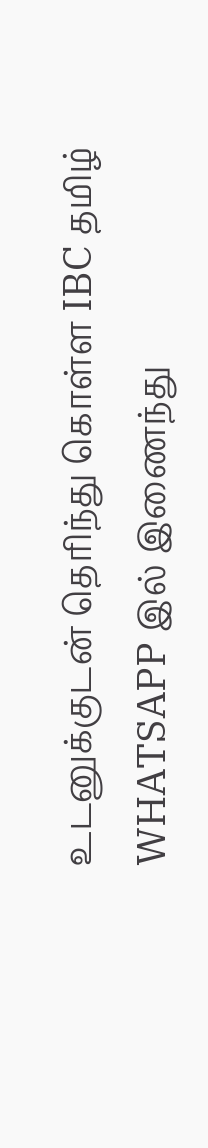உடனுக்குடன் தெரிந்து கொள்ள IBC தமிழ் WHATSAPP இல் இணைந்து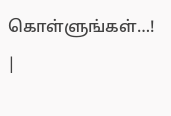கொள்ளுங்கள்…! |